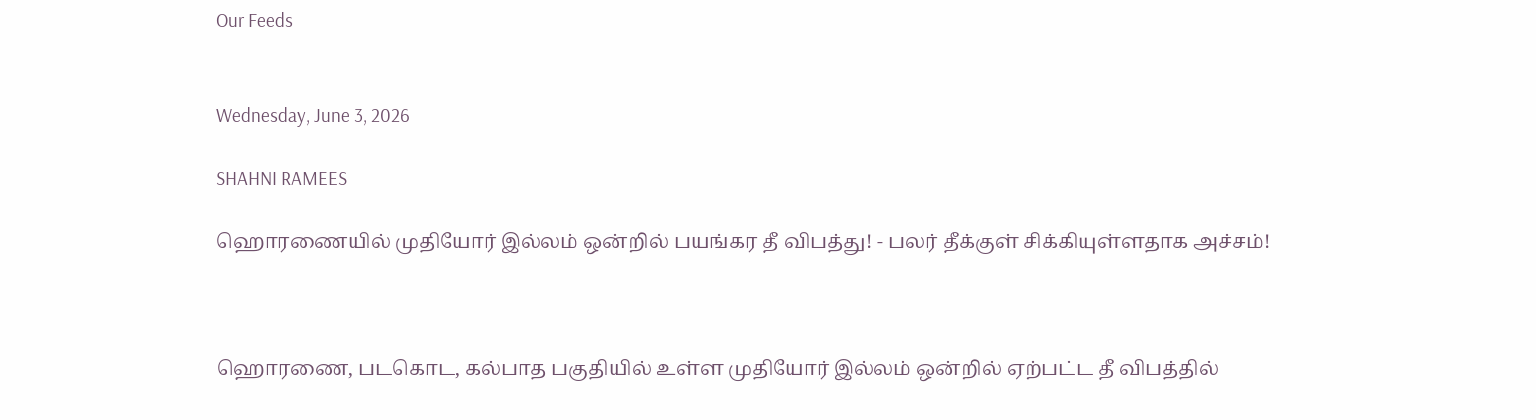Our Feeds


Wednesday, June 3, 2026

SHAHNI RAMEES

ஹொரணையில் முதியோர் இல்லம் ஒன்றில் பயங்கர தீ விபத்து! - பலர் தீக்குள் சிக்கியுள்ளதாக அச்சம்!



ஹொரணை, படகொட, கல்பாத பகுதியில் உள்ள முதியோர் இல்லம் ஒன்றில் ஏற்பட்ட தீ விபத்தில்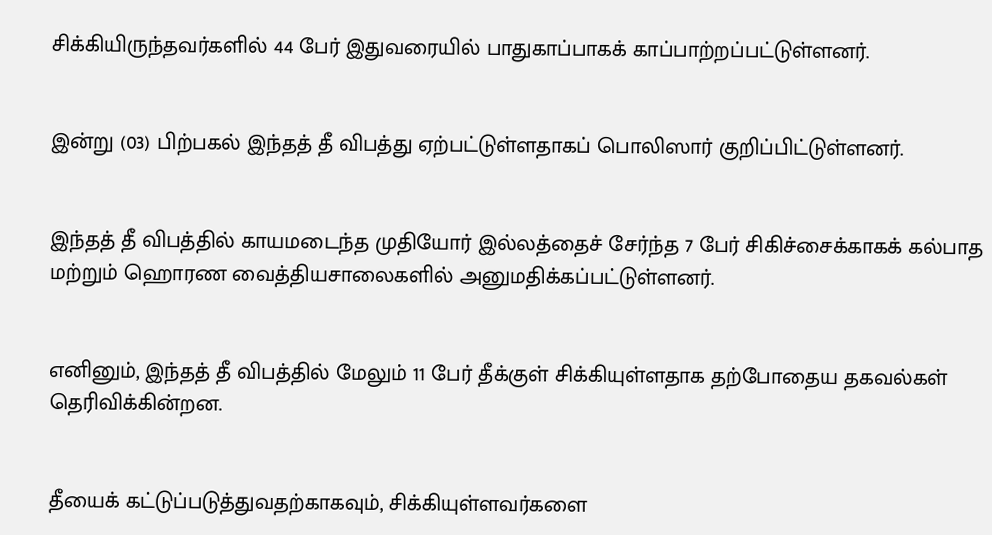சிக்கியிருந்தவர்களில் 44 பேர் இதுவரையில் பாதுகாப்பாகக் காப்பாற்றப்பட்டுள்ளனர்.


இன்று (03) பிற்பகல் இந்தத் தீ விபத்து ஏற்பட்டுள்ளதாகப் பொலிஸார் குறிப்பிட்டுள்ளனர்.


இந்தத் தீ விபத்தில் காயமடைந்த முதியோர் இல்லத்தைச் சேர்ந்த 7 பேர் சிகிச்சைக்காகக் கல்பாத மற்றும் ஹொரண வைத்தியசாலைகளில் அனுமதிக்கப்பட்டுள்ளனர்.


எனினும், இந்தத் தீ விபத்தில் மேலும் 11 பேர் தீக்குள் சிக்கியுள்ளதாக தற்போதைய தகவல்கள் தெரிவிக்கின்றன.


தீயைக் கட்டுப்படுத்துவதற்காகவும், சிக்கியுள்ளவர்களை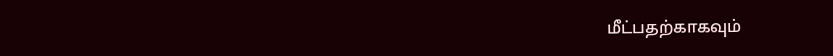மீட்பதற்காகவும்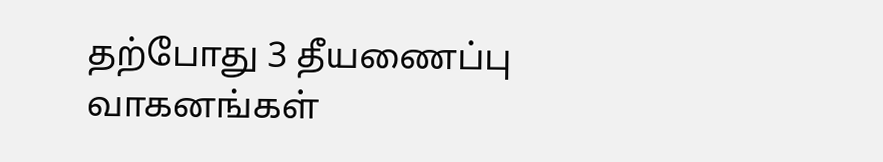தற்போது 3 தீயணைப்பு வாகனங்கள்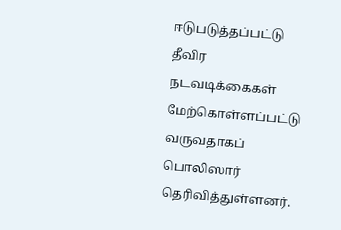ஈடுபடுத்தப்பட்டு தீவிர நடவடிக்கைகள் மேற்கொள்ளப்பட்டு வருவதாகப் பொலிஸார் தெரிவித்துள்ளனர்.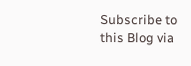Subscribe to this Blog via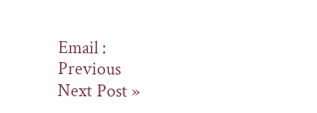Email :
Previous
Next Post »